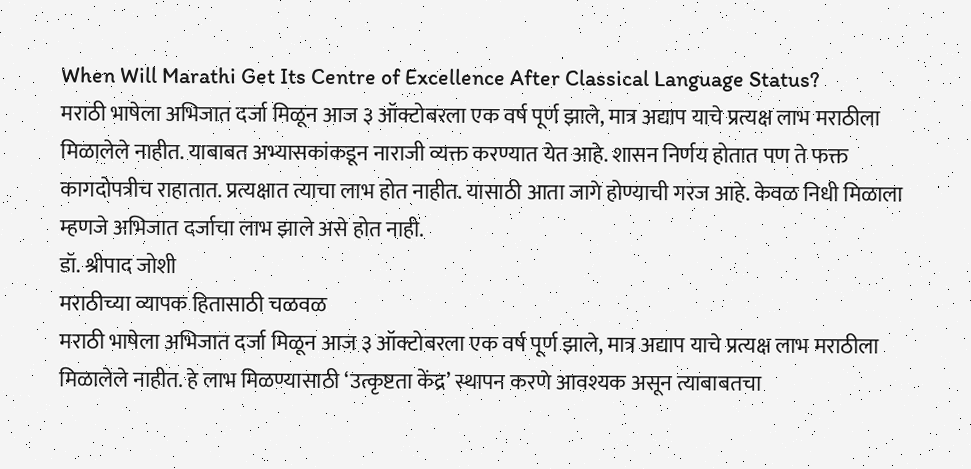When Will Marathi Get Its Centre of Excellence After Classical Language Status?
मराठी भाषेला अभिजात दर्जा मिळून आज ३ ऑक्टोबरला एक वर्ष पूर्ण झाले, मात्र अद्याप याचे प्रत्यक्ष लाभ मराठीला मिळालेले नाहीत. याबाबत अभ्यासकांकडून नाराजी व्यक्त करण्यात येत आहे. शासन निर्णय होतात पण ते फक्त कागदोपत्रीच राहातात. प्रत्यक्षात त्याचा लाभ होत नाहीत. यासाठी आता जागे होण्याची गरज आहे. केवळ निधी मिळाला म्हणजे अभिजात दर्जाचा लाभ झाले असे होत नाही.
डॉ. श्रीपाद जोशी
मराठीच्या व्यापक हितासाठी चळवळ
मराठी भाषेला अभिजात दर्जा मिळून आज ३ ऑक्टोबरला एक वर्ष पूर्ण झाले, मात्र अद्याप याचे प्रत्यक्ष लाभ मराठीला मिळालेले नाहीत. हे लाभ मिळण्यासाठी ‘उत्कृष्टता केंद्र’ स्थापन करणे आवश्यक असून त्याबाबतचा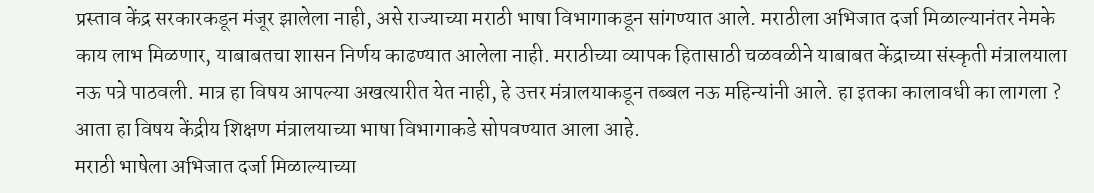प्रस्ताव केंद्र सरकारकडून मंजूर झालेला नाही, असे राज्याच्या मराठी भाषा विभागाकडून सांगण्यात आले. मराठीला अभिजात दर्जा मिळाल्यानंतर नेमके काय लाभ मिळणार, याबाबतचा शासन निर्णय काढण्यात आलेला नाही. मराठीच्या व्यापक हितासाठी चळवळीने याबाबत केंद्राच्या संस्कृती मंत्रालयाला नऊ पत्रे पाठवली. मात्र हा विषय आपल्या अखत्यारीत येत नाही, हे उत्तर मंत्रालयाकडून तब्बल नऊ महिन्यांनी आले. हा इतका कालावधी का लागला ? आता हा विषय केंद्रीय शिक्षण मंत्रालयाच्या भाषा विभागाकडे सोपवण्यात आला आहे.
मराठी भाषेला अभिजात दर्जा मिळाल्याच्या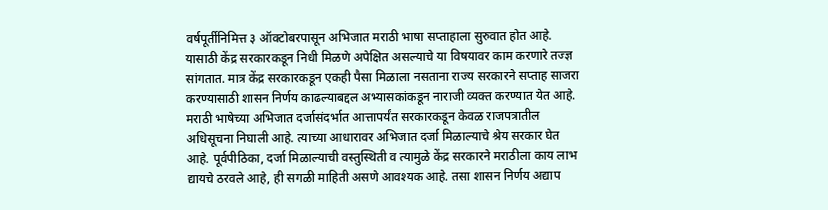वर्षपूर्तीनिमित्त ३ ऑक्टोबरपासून अभिजात मराठी भाषा सप्ताहाला सुरुवात होत आहे. यासाठी केंद्र सरकारकडून निधी मिळणे अपेक्षित असल्याचे या विषयावर काम करणारे तज्ज्ञ सांगतात. मात्र केंद्र सरकारकडून एकही पैसा मिळाला नसताना राज्य सरकारने सप्ताह साजरा करण्यासाठी शासन निर्णय काढल्याबद्दल अभ्यासकांकडून नाराजी व्यक्त करण्यात येत आहे.
मराठी भाषेच्या अभिजात दर्जासंदर्भात आत्तापर्यंत सरकारकडून केवळ राजपत्रातील अधिसूचना निघाली आहे. त्याच्या आधारावर अभिजात दर्जा मिळाल्याचे श्रेय सरकार घेत आहे. पूर्वपीठिका, दर्जा मिळाल्याची वस्तुस्थिती व त्यामुळे केंद्र सरकारने मराठीला काय लाभ द्यायचे ठरवले आहे, ही सगळी माहिती असणे आवश्यक आहे. तसा शासन निर्णय अद्याप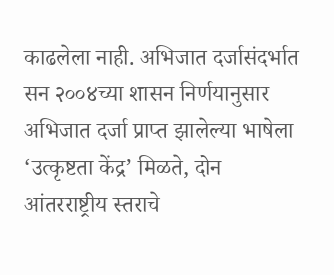काढलेला नाही. अभिजात दर्जासंदर्भात सन २००४च्या शासन निर्णयानुसार अभिजात दर्जा प्राप्त झालेल्या भाषेला ‘उत्कृष्टता केंद्र’ मिळते, दोन आंतरराष्ट्रीय स्तराचे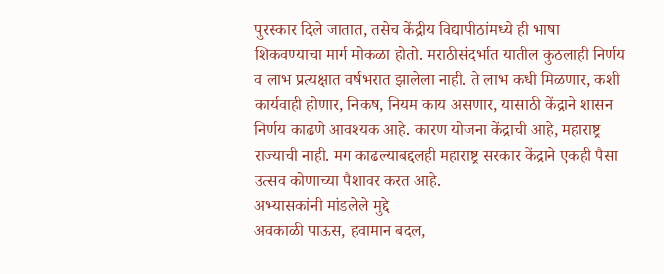पुरस्कार दिले जातात, तसेच केंद्रीय विद्यापीठांमध्ये ही भाषा शिकवण्याचा मार्ग मोकळा होतो. मराठीसंदर्भात यातील कुठलाही निर्णय व लाभ प्रत्यक्षात वर्षभरात झालेला नाही. ते लाभ कधी मिळणार, कशी कार्यवाही होणार, निकष, नियम काय असणार, यासाठी केंद्राने शासन निर्णय काढणे आवश्यक आहे. कारण योजना केंद्राची आहे, महाराष्ट्र राज्याची नाही. मग काढल्याबद्दलही महाराष्ट्र सरकार केंद्राने एकही पैसा उत्सव कोणाच्या पैशावर करत आहे.
अभ्यासकांनी मांडलेले मुद्दे
अवकाळी पाऊस, हवामान बदल,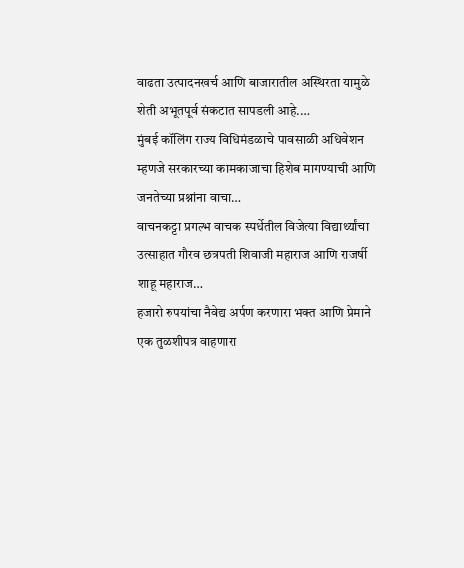वाढता उत्पादनखर्च आणि बाजारातील अस्थिरता यामुळे शेती अभूतपूर्व संकटात सापडली आहे.…
मुंबई कॉलिंग राज्य विधिमंडळाचे पावसाळी अधिवेशन म्हणजे सरकारच्या कामकाजाचा हिशेब मागण्याची आणि जनतेच्या प्रश्नांना वाचा…
वाचनकट्टा प्रगल्भ वाचक स्पर्धेतील विजेत्या विद्यार्थ्यांचा उत्साहात गौरव छत्रपती शिवाजी महाराज आणि राजर्षी शाहू महाराज…
हजारो रुपयांचा नैवेद्य अर्पण करणारा भक्त आणि प्रेमाने एक तुळशीपत्र वाहणारा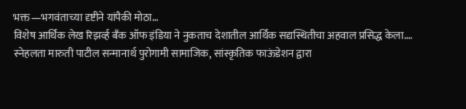भक्त—भगवंताच्या दृष्टीने यांपैकी मोठा…
विशेष आर्थिक लेख रिझर्व्ह बँक ऑफ इंडिया ने नुकताच देशातील आर्थिक सद्यस्थितीचा अहवाल प्रसिद्ध केला.…
स्नेहलता मारुती पाटील सन्मानार्थ पुरोगामी सामाजिक, सांस्कृतिक फाऊंडेशन द्वारा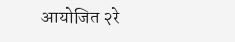आयोजित २रे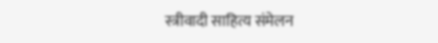स्त्रीवादी साहित्य संमेलन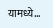यामध्ये…